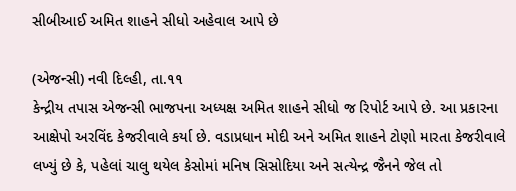સીબીઆઈ અમિત શાહને સીધો અહેવાલ આપે છે

(એજન્સી) નવી દિલ્હી, તા.૧૧
કેન્દ્રીય તપાસ એજન્સી ભાજપના અધ્યક્ષ અમિત શાહને સીધો જ રિપોર્ટ આપે છે. આ પ્રકારના આક્ષેપો અરવિંદ કેજરીવાલે કર્યા છે. વડાપ્રધાન મોદી અને અમિત શાહને ટોણો મારતા કેજરીવાલે લખ્યું છે કે, પહેલાં ચાલુ થયેલ કેસોમાં મનિષ સિસોદિયા અને સત્યેન્દ્ર જૈનને જેલ તો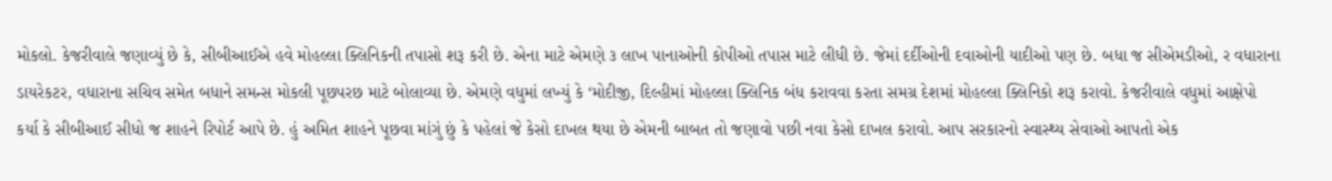મોકલો. કેજરીવાલે જણાવ્યું છે કે, સીબીઆઈએ હવે મોહલ્લા ક્લિનિકની તપાસો શરૂ કરી છે. એના માટે એમણે ૩ લાખ પાનાઓની કોપીઓ તપાસ માટે લીધી છે. જેમાં દર્દીઓની દવાઓની યાદીઓ પણ છે. બધા જ સીએમડીઓ, ર વધારાના ડાયરેકટર, વધારાના સચિવ સમેત બધાને સમન્સ મોકલી પૂછપરછ માટે બોલાવ્યા છે. એમણે વધુમાં લખ્યું કે ‘મોદીજી, દિલ્હીમાં મોહલ્લા ક્લિનિક બંધ કરાવવા કરતા સમગ્ર દેશમાં મોહલ્લા ક્લિનિકો શરૂ કરાવો. કેજરીવાલે વધુમાં આક્ષેપો કર્યા કે સીબીઆઈ સીધો જ શાહને રિપોર્ટ આપે છે. હું અમિત શાહને પૂછવા માંગું છું કે પહેલાં જે કેસો દાખલ થયા છે એમની બાબત તો જણાવો પછી નવા કેસો દાખલ કરાવો. આપ સરકારનો સ્વાસ્થ્ય સેવાઓ આપતો એક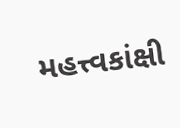મહત્ત્વકાંક્ષી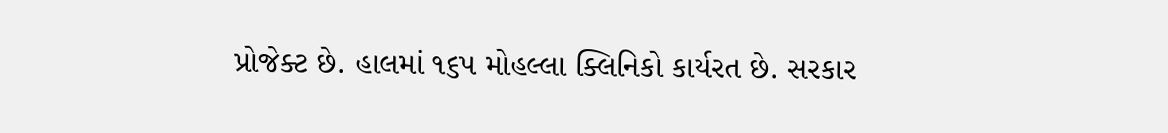પ્રોજેક્ટ છે. હાલમાં ૧૬પ મોહલ્લા ક્લિનિકો કાર્યરત છે. સરકાર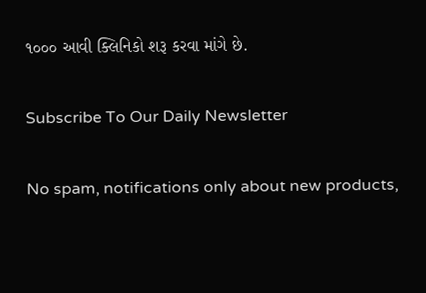૧૦૦૦ આવી ક્લિનિકો શરૂ કરવા માંગે છે.

Subscribe To Our Daily Newsletter

No spam, notifications only about new products,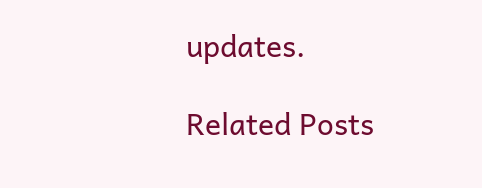updates.

Related Posts